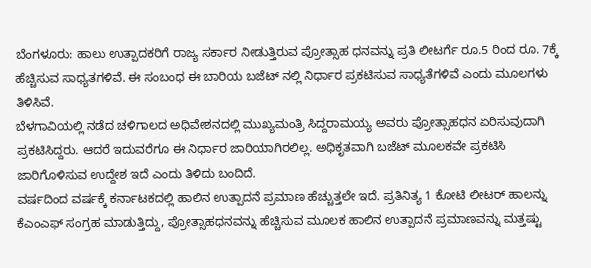ಬೆಂಗಳೂರು: ಹಾಲು ಉತ್ಪಾದಕರಿಗೆ ರಾಜ್ಯ ಸರ್ಕಾರ ನೀಡುತ್ತಿರುವ ಪ್ರೋತ್ಸಾಹ ಧನವನ್ನು ಪ್ರತಿ ಲೀಟರ್ಗೆ ರೂ.5 ರಿಂದ ರೂ. 7ಕ್ಕೆ ಹೆಚ್ಚಿಸುವ ಸಾಧ್ಯತಗಳಿವೆ. ಈ ಸಂಬಂಧ ಈ ಬಾರಿಯ ಬಜೆಟ್ ನಲ್ಲಿ ನಿರ್ಧಾರ ಪ್ರಕಟಿಸುವ ಸಾಧ್ಯತೆಗಳಿವೆ ಎಂದು ಮೂಲಗಳು ತಿಳಿಸಿವೆ.
ಬೆಳಗಾವಿಯಲ್ಲಿ ನಡೆದ ಚಳಿಗಾಲದ ಅಧಿವೇಶನದಲ್ಲಿ ಮುಖ್ಯಮಂತ್ರಿ ಸಿದ್ದರಾಮಯ್ಯ ಅವರು ಪ್ರೋತ್ಸಾಹಧನ ಏರಿಸುವುದಾಗಿ ಪ್ರಕಟಿಸಿದ್ದರು. ಆದರೆ ಇದುವರೆಗೂ ಈ ನಿರ್ಧಾರ ಜಾರಿಯಾಗಿರಲಿಲ್ಲ. ಅಧಿಕೃತವಾಗಿ ಬಜೆಟ್ ಮೂಲಕವೇ ಪ್ರಕಟಿಸಿ ಜಾರಿಗೊಳಿಸುವ ಉದ್ದೇಶ ಇದೆ ಎಂದು ತಿಳಿದು ಬಂದಿದೆ.
ವರ್ಷದಿಂದ ವರ್ಷಕ್ಕೆ ಕರ್ನಾಟಕದಲ್ಲಿ ಹಾಲಿನ ಉತ್ಪಾದನೆ ಪ್ರಮಾಣ ಹೆಚ್ಚುತ್ತಲೇ ಇದೆ. ಪ್ರತಿನಿತ್ಯ 1 ಕೋಟಿ ಲೀಟರ್ ಹಾಲನ್ನು ಕೆಎಂಎಫ್ ಸಂಗ್ರಹ ಮಾಡುತ್ತಿದ್ದು, ಪ್ರೋತ್ಸಾಹಧನವನ್ನು ಹೆಚ್ಚಿಸುವ ಮೂಲಕ ಹಾಲಿನ ಉತ್ಪಾದನೆ ಪ್ರಮಾಣವನ್ನು ಮತ್ತಷ್ಟು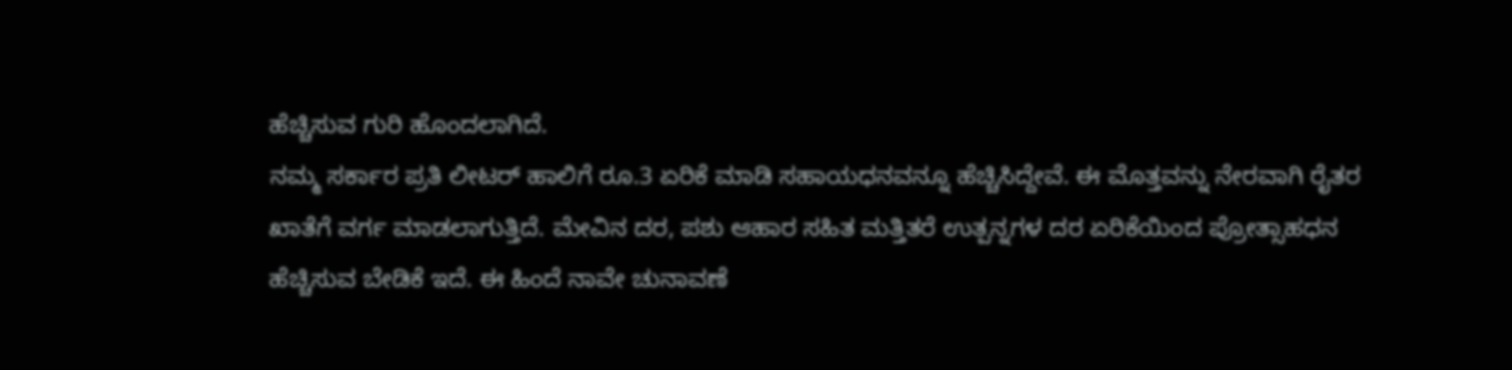ಹೆಚ್ಚಿಸುವ ಗುರಿ ಹೊಂದಲಾಗಿದೆ.
ನಮ್ಮ ಸರ್ಕಾರ ಪ್ರತಿ ಲೀಟರ್ ಹಾಲಿಗೆ ರೂ.3 ಏರಿಕೆ ಮಾಡಿ ಸಹಾಯಧನವನ್ನೂ ಹೆಚ್ಚಿಸಿದ್ದೇವೆ. ಈ ಮೊತ್ತವನ್ನು ನೇರವಾಗಿ ರೈತರ ಖಾತೆಗೆ ವರ್ಗ ಮಾಡಲಾಗುತ್ತಿದೆ. ಮೇವಿನ ದರ, ಪಶು ಆಹಾರ ಸಹಿತ ಮತ್ತಿತರೆ ಉತ್ಪನ್ನಗಳ ದರ ಏರಿಕೆಯಿಂದ ಪ್ರೋತ್ಸಾಹಧನ ಹೆಚ್ಚಿಸುವ ಬೇಡಿಕೆ ಇದೆ. ಈ ಹಿಂದೆ ನಾವೇ ಚುನಾವಣೆ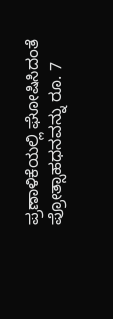ಪ್ರಣಾಳಿಕೆಯಲ್ಲಿ ಘೋಷಿಸಿದಂತೆ ಪ್ರೋತ್ಸಾಹಧನವನ್ನು ರೂ. 7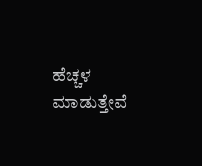ಹೆಚ್ಚಳ ಮಾಡುತ್ತೇವೆ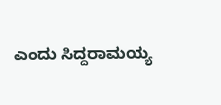ಎಂದು ಸಿದ್ದರಾಮಯ್ಯ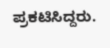ಪ್ರಕಟಿಸಿದ್ದರು.